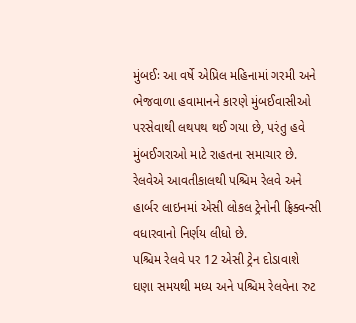મુંબઈઃ આ વર્ષે એપ્રિલ મહિનામાં ગરમી અને ભેજવાળા હવામાનને કારણે મુંબઈવાસીઓ પરસેવાથી લથપથ થઈ ગયા છે, પરંતુ હવે મુંબઈગરાઓ માટે રાહતના સમાચાર છે. રેલવેએ આવતીકાલથી પશ્ચિમ રેલવે અને હાર્બર લાઇનમાં એસી લોકલ ટ્રેનોની ફ્રિક્વન્સી વધારવાનો નિર્ણય લીધો છે.
પશ્ચિમ રેલવે પર 12 એસી ટ્રેન દોડાવાશે
ઘણા સમયથી મધ્ય અને પશ્ચિમ રેલવેના રુટ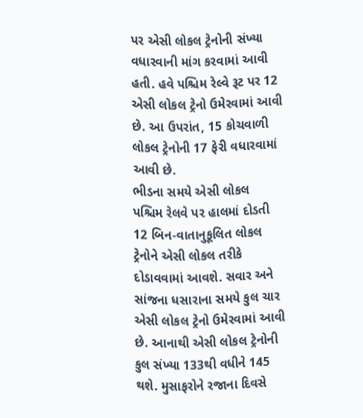પર એસી લોકલ ટ્રેનોની સંખ્યા વધારવાની માંગ કરવામાં આવી હતી. હવે પશ્ચિમ રેલ્વે રૂટ પર 12 એસી લોકલ ટ્રેનો ઉમેરવામાં આવી છે. આ ઉપરાંત, 15 કોચવાળી લોકલ ટ્રેનોની 17 ફેરી વધારવામાં આવી છે.
ભીડના સમયે એસી લોકલ
પશ્ચિમ રેલવે પર હાલમાં દોડતી 12 બિન-વાતાનુકૂલિત લોકલ ટ્રેનોને એસી લોકલ તરીકે દોડાવવામાં આવશે. સવાર અને સાંજના ધસારાના સમયે કુલ ચાર એસી લોકલ ટ્રેનો ઉમેરવામાં આવી છે. આનાથી એસી લોકલ ટ્રેનોની કુલ સંખ્યા 133થી વધીને 145 થશે. મુસાફરોને રજાના દિવસે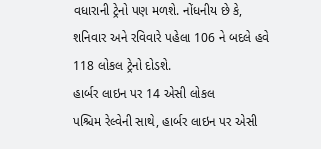વધારાની ટ્રેનો પણ મળશે. નોંધનીય છે કે, શનિવાર અને રવિવારે પહેલા 106 ને બદલે હવે 118 લોકલ ટ્રેનો દોડશે.
હાર્બર લાઇન પર 14 એસી લોકલ
પશ્ચિમ રેલ્વેની સાથે, હાર્બર લાઇન પર એસી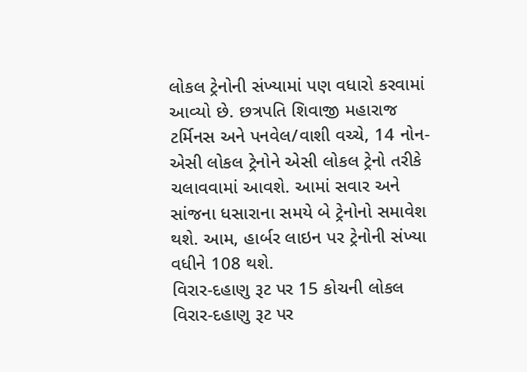લોકલ ટ્રેનોની સંખ્યામાં પણ વધારો કરવામાં આવ્યો છે. છત્રપતિ શિવાજી મહારાજ ટર્મિનસ અને પનવેલ/વાશી વચ્ચે, 14 નોન-એસી લોકલ ટ્રેનોને એસી લોકલ ટ્રેનો તરીકે ચલાવવામાં આવશે. આમાં સવાર અને સાંજના ધસારાના સમયે બે ટ્રેનોનો સમાવેશ થશે. આમ, હાર્બર લાઇન પર ટ્રેનોની સંખ્યા વધીને 108 થશે.
વિરાર-દહાણુ રૂટ પર 15 કોચની લોકલ
વિરાર-દહાણુ રૂટ પર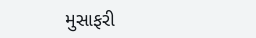મુસાફરી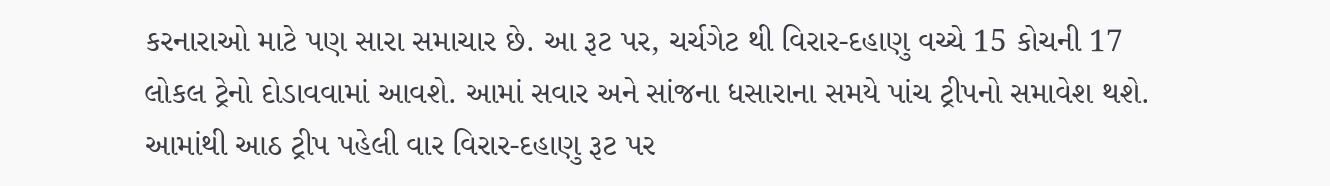કરનારાઓ માટે પણ સારા સમાચાર છે. આ રૂટ પર, ચર્ચગેટ થી વિરાર-દહાણુ વચ્ચે 15 કોચની 17 લોકલ ટ્રેનો દોડાવવામાં આવશે. આમાં સવાર અને સાંજના ધસારાના સમયે પાંચ ટ્રીપનો સમાવેશ થશે. આમાંથી આઠ ટ્રીપ પહેલી વાર વિરાર-દહાણુ રૂટ પર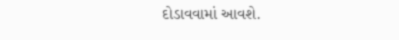દોડાવવામાં આવશે.